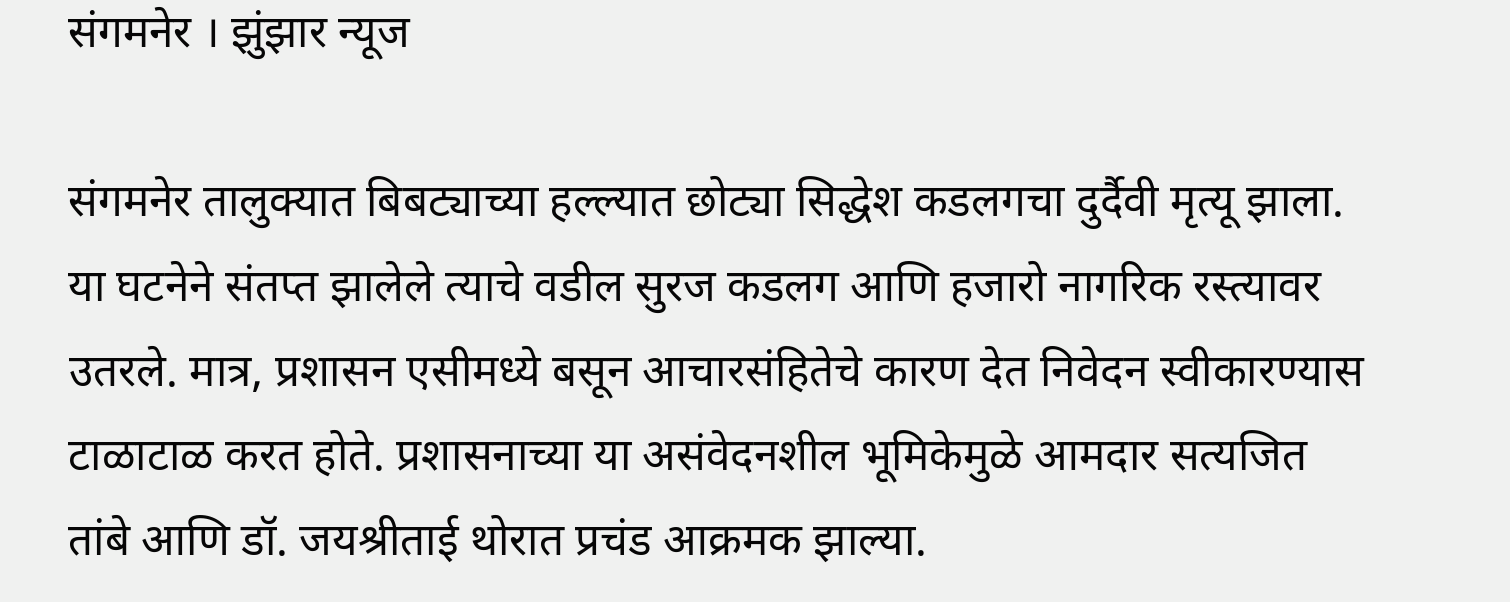संगमनेर । झुंझार न्यूज

संगमनेर तालुक्यात बिबट्याच्या हल्ल्यात छोट्या सिद्धेश कडलगचा दुर्दैवी मृत्यू झाला. या घटनेने संतप्त झालेले त्याचे वडील सुरज कडलग आणि हजारो नागरिक रस्त्यावर उतरले. मात्र, प्रशासन एसीमध्ये बसून आचारसंहितेचे कारण देत निवेदन स्वीकारण्यास टाळाटाळ करत होते. प्रशासनाच्या या असंवेदनशील भूमिकेमुळे आमदार सत्यजित तांबे आणि डॉ. जयश्रीताई थोरात प्रचंड आक्रमक झाल्या.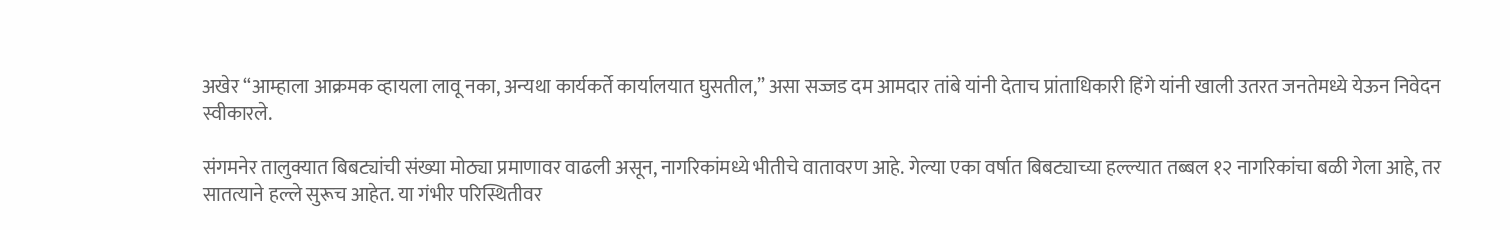अखेर “आम्हाला आक्रमक व्हायला लावू नका, अन्यथा कार्यकर्ते कार्यालयात घुसतील,” असा सज्जड दम आमदार तांबे यांनी देताच प्रांताधिकारी हिंगे यांनी खाली उतरत जनतेमध्ये येऊन निवेदन स्वीकारले.

संगमनेर तालुक्यात बिबट्यांची संख्या मोठ्या प्रमाणावर वाढली असून, नागरिकांमध्ये भीतीचे वातावरण आहे. गेल्या एका वर्षात बिबट्याच्या हल्ल्यात तब्बल १२ नागरिकांचा बळी गेला आहे, तर सातत्याने हल्ले सुरूच आहेत. या गंभीर परिस्थितीवर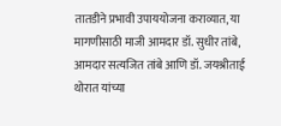तातडीने प्रभावी उपाययोजना कराव्यात, या मागणीसाठी माजी आमदार डॉ. सुधीर तांबे, आमदार सत्यजित तांबे आणि डॉ. जयश्रीताई थोरात यांच्या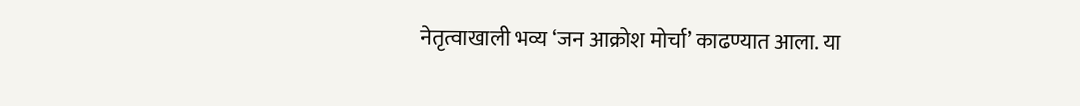नेतृत्वाखाली भव्य ‘जन आक्रोश मोर्चा’ काढण्यात आला. या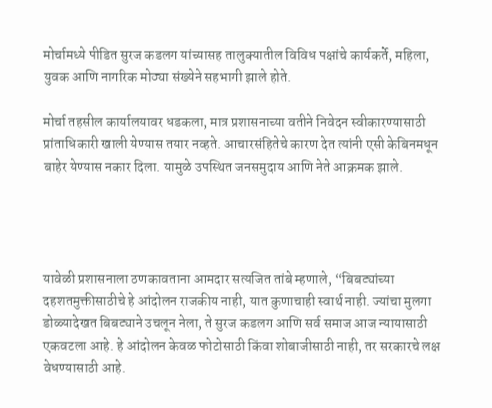मोर्चामध्ये पीडित सुरज कडलग यांच्यासह तालुक्यातील विविध पक्षांचे कार्यकर्ते, महिला, युवक आणि नागरिक मोठ्या संख्येने सहभागी झाले होते.

मोर्चा तहसील कार्यालयावर धडकला, मात्र प्रशासनाच्या वतीने निवेदन स्वीकारण्यासाठी प्रांताधिकारी खाली येण्यास तयार नव्हते. आचारसंहितेचे कारण देत त्यांनी एसी केबिनमधून बाहेर येण्यास नकार दिला. यामुळे उपस्थित जनसमुदाय आणि नेते आक्रमक झाले.




यावेळी प्रशासनाला ठणकावताना आमदार सत्यजित तांबे म्हणाले, “बिबट्यांच्या दहशतमुक्तीसाठीचे हे आंदोलन राजकीय नाही, यात कुणाचाही स्वार्थ नाही. ज्यांचा मुलगा डोळ्यादेखत बिबट्याने उचलून नेला, ते सुरज कडलग आणि सर्व समाज आज न्यायासाठी एकवटला आहे. हे आंदोलन केवळ फोटोसाठी किंवा शोबाजीसाठी नाही, तर सरकारचे लक्ष वेधण्यासाठी आहे.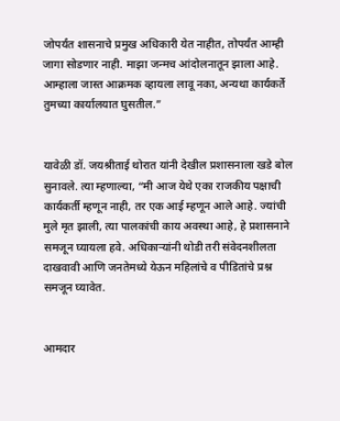जोपर्यंत शासनाचे प्रमुख अधिकारी येत नाहीत, तोपर्यंत आम्ही जागा सोडणार नाही. माझा जन्मच आंदोलनातून झाला आहे. आम्हाला जास्त आक्रमक व्हायला लावू नका, अन्यथा कार्यकर्ते तुमच्या कार्यालयात घुसतील.”


यावेळी डॉ. जयश्रीताई थोरात यांनी देखील प्रशासनाला खडे बोल सुनावले. त्या म्हणाल्या, “मी आज येथे एका राजकीय पक्षाची कार्यकर्ती म्हणून नाही, तर एक आई म्हणून आले आहे. ज्यांची मुले मृत झाली, त्या पालकांची काय अवस्था आहे, हे प्रशासनाने समजून घ्यायला हवे. अधिकाऱ्यांनी थोडी तरी संवेदनशीलता दाखवावी आणि जनतेमध्ये येऊन महिलांचे व पीडितांचे प्रश्न समजून घ्यावेत.


आमदार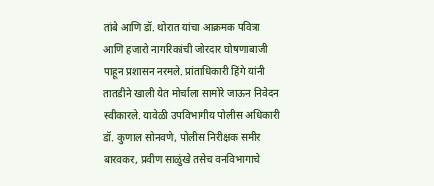तांबे आणि डॉ. थोरात यांचा आक्रमक पवित्रा आणि हजारो नागरिकांची जोरदार घोषणाबाजी पाहून प्रशासन नरमले. प्रांताधिकारी हिंगे यांनी तातडीने खाली येत मोर्चाला सामोरे जाऊन निवेदन स्वीकारले. यावेळी उपविभागीय पोलीस अधिकारी डॉ. कुणाल सोनवणे, पोलीस निरीक्षक समीर बारवकर, प्रवीण साळुंखे तसेच वनविभागाचे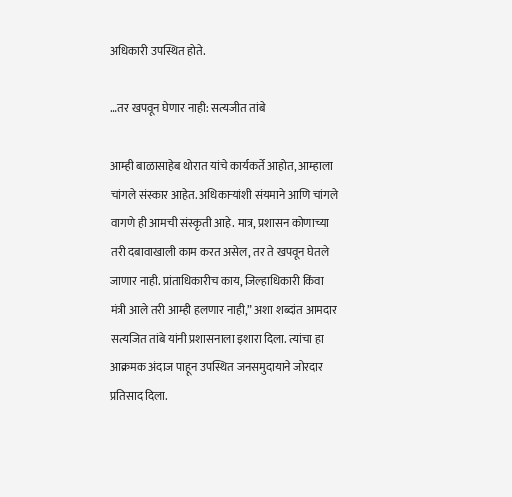अधिकारी उपस्थित होते.

…तर खपवून घेणार नाही: सत्यजीत तांबे

आम्ही बाळासाहेब थोरात यांचे कार्यकर्ते आहोत, आम्हाला चांगले संस्कार आहेत. अधिकाऱ्यांशी संयमाने आणि चांगले वागणे ही आमची संस्कृती आहे. मात्र, प्रशासन कोणाच्या तरी दबावाखाली काम करत असेल, तर ते खपवून घेतले जाणार नाही. प्रांताधिकारीच काय, जिल्हाधिकारी किंवा मंत्री आले तरी आम्ही हलणार नाही,” अशा शब्दांत आमदार सत्यजित तांबे यांनी प्रशासनाला इशारा दिला. त्यांचा हा आक्रमक अंदाज पाहून उपस्थित जनसमुदायाने जोरदार प्रतिसाद दिला.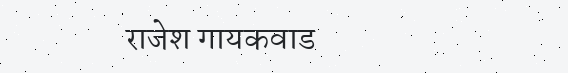राजेश गायकवाड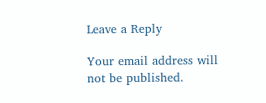Leave a Reply

Your email address will not be published.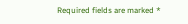Required fields are marked *